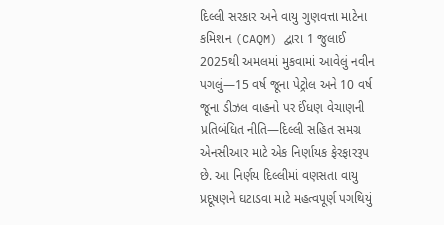દિલ્લી સરકાર અને વાયુ ગુણવત્તા માટેના કમિશન (CAQM) દ્વારા 1 જુલાઈ 2025થી અમલમાં મુકવામાં આવેલું નવીન પગલું—15 વર્ષ જૂના પેટ્રોલ અને 10 વર્ષ જૂના ડીઝલ વાહનો પર ઈંધણ વેચાણની પ્રતિબંધિત નીતિ—દિલ્લી સહિત સમગ્ર એનસીઆર માટે એક નિર્ણાયક ફેરફારરૂપ છે. આ નિર્ણય દિલ્લીમાં વણસતા વાયુ પ્રદૂષણને ઘટાડવા માટે મહત્વપૂર્ણ પગથિયું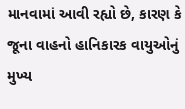માનવામાં આવી રહ્યો છે, કારણ કે જૂના વાહનો હાનિકારક વાયુઓનું મુખ્ય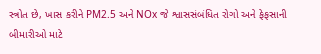સ્ત્રોત છે, ખાસ કરીને PM2.5 અને NOx જે શ્વાસસંબંધિત રોગો અને ફેફસાની બીમારીઓ માટે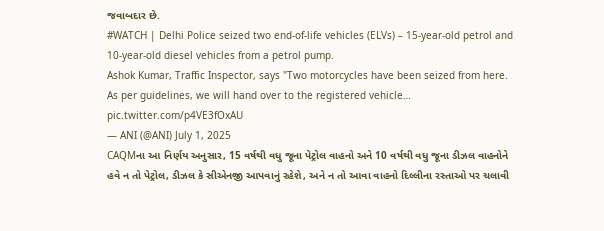જવાબદાર છે.
#WATCH | Delhi Police seized two end-of-life vehicles (ELVs) – 15-year-old petrol and 10-year-old diesel vehicles from a petrol pump.
Ashok Kumar, Traffic Inspector, says "Two motorcycles have been seized from here. As per guidelines, we will hand over to the registered vehicle… pic.twitter.com/p4VE3fOxAU
— ANI (@ANI) July 1, 2025
CAQMના આ નિર્ણય અનુસાર, 15 વર્ષથી વધુ જૂના પેટ્રોલ વાહનો અને 10 વર્ષથી વધુ જૂના ડીઝલ વાહનોને હવે ન તો પેટ્રોલ, ડીઝલ કે સીએનજી આપવાનું રહેશે, અને ન તો આવા વાહનો દિલ્લીના રસ્તાઓ પર ચલાવી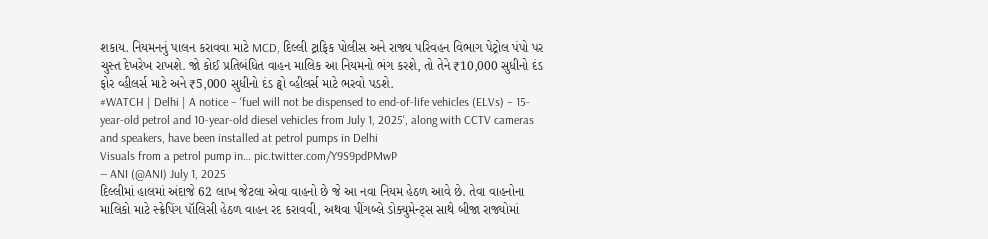શકાય. નિયમનનું પાલન કરાવવા માટે MCD, દિલ્લી ટ્રાફિક પોલીસ અને રાજ્ય પરિવહન વિભાગ પેટ્રોલ પંપો પર ચુસ્ત દેખરેખ રાખશે. જો કોઈ પ્રતિબંધિત વાહન માલિક આ નિયમનો ભંગ કરશે, તો તેને ₹10,000 સુધીનો દંડ ફોર વ્હીલર્સ માટે અને ₹5,000 સુધીનો દંડ ટ્વો વ્હીલર્સ માટે ભરવો પડશે.
#WATCH | Delhi | A notice – 'fuel will not be dispensed to end-of-life vehicles (ELVs) – 15-year-old petrol and 10-year-old diesel vehicles from July 1, 2025', along with CCTV cameras and speakers, have been installed at petrol pumps in Delhi
Visuals from a petrol pump in… pic.twitter.com/Y9S9pdPMwP
— ANI (@ANI) July 1, 2025
દિલ્લીમાં હાલમાં અંદાજે 62 લાખ જેટલા એવા વાહનો છે જે આ નવા નિયમ હેઠળ આવે છે. તેવા વાહનોના માલિકો માટે સ્ક્રેપિંગ પૉલિસી હેઠળ વાહન રદ કરાવવી, અથવા પીંગબ્લે ડોક્યુમેન્ટ્સ સાથે બીજા રાજ્યોમાં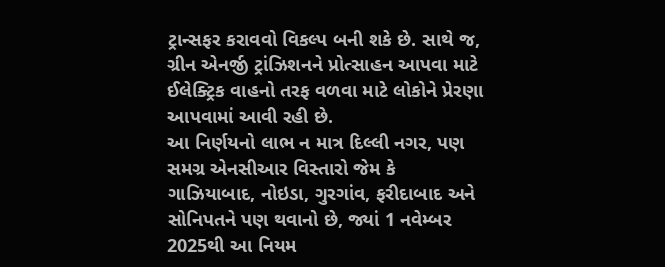ટ્રાન્સફર કરાવવો વિકલ્પ બની શકે છે. સાથે જ, ગ્રીન એનર્જી ટ્રાંઝિશનને પ્રોત્સાહન આપવા માટે ઈલેક્ટ્રિક વાહનો તરફ વળવા માટે લોકોને પ્રેરણા આપવામાં આવી રહી છે.
આ નિર્ણયનો લાભ ન માત્ર દિલ્લી નગર, પણ સમગ્ર એનસીઆર વિસ્તારો જેમ કે ગાઝિયાબાદ, નોઇડા, ગુરગાંવ, ફરીદાબાદ અને સોનિપતને પણ થવાનો છે, જ્યાં 1 નવેમ્બર 2025થી આ નિયમ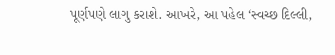પૂર્ણપણે લાગુ કરાશે. આખરે, આ પહેલ ‘સ્વચ્છ દિલ્લી,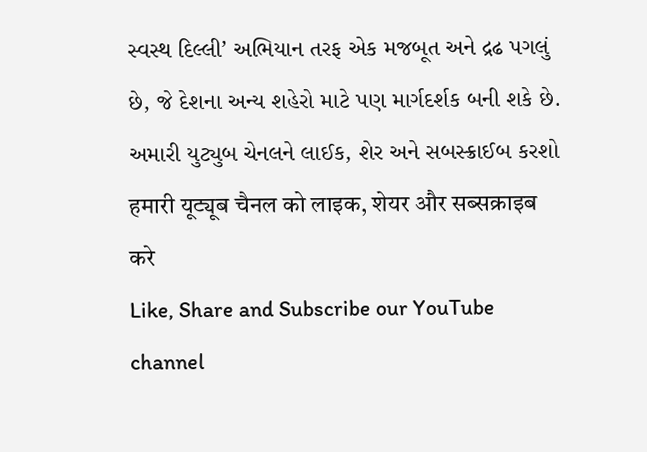સ્વસ્થ દિલ્લી’ અભિયાન તરફ એક મજબૂત અને દ્રઢ પગલું છે, જે દેશના અન્ય શહેરો માટે પણ માર્ગદર્શક બની શકે છે.
અમારી યુટ્યુબ ચેનલને લાઈક, શેર અને સબસ્ક્રાઈબ કરશો
हमारी यूट्यूब चैनल को लाइक, शेयर और सब्सक्राइब करे
Like, Share and Subscribe our YouTube channel